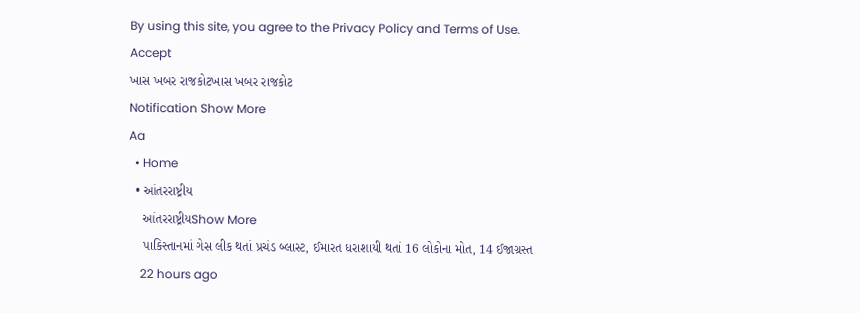By using this site, you agree to the Privacy Policy and Terms of Use.
Accept
ખાસ ખબર રાજકોટખાસ ખબર રાજકોટ
Notification Show More
Aa
  • Home
  • આંતરરાષ્ટ્રીય
    આંતરરાષ્ટ્રીયShow More
    પાકિસ્તાનમાં ગેસ લીક થતાં પ્રચંડ બ્લાસ્ટ, ઈમારત ધરાશાયી થતાં 16 લોકોના મોત, 14 ઈજાગ્રસ્ત
    22 hours ago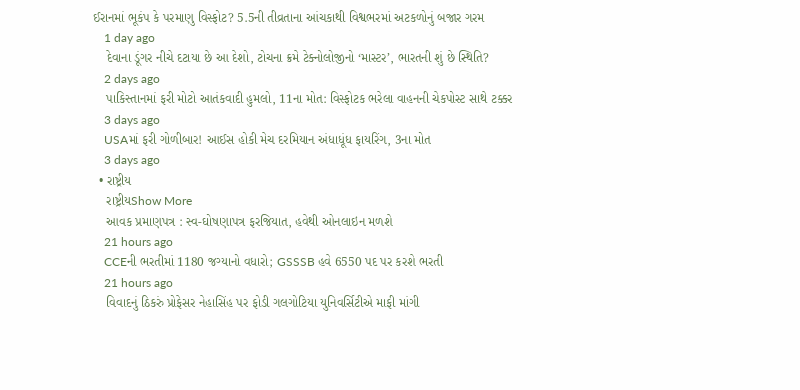ઈરાનમાં ભૂકંપ કે પરમાણુ વિસ્ફોટ? 5.5ની તીવ્રતાના આંચકાથી વિશ્વભરમાં અટકળોનું બજાર ગરમ
    1 day ago
    દેવાના ડૂંગર નીચે દટાયા છે આ દેશો, ટોચના ક્રમે ટેક્નોલોજીનો ‘માસ્ટર’, ભારતની શું છે સ્થિતિ?
    2 days ago
    પાકિસ્તાનમાં ફરી મોટો આતંકવાદી હુમલો, 11ના મોત: વિસ્ફોટક ભરેલા વાહનની ચેકપોસ્ટ સાથે ટક્કર
    3 days ago
    USAમાં ફરી ગોળીબાર! આઈસ હોકી મેચ દરમિયાન અંધાધૂંધ ફાયરિંગ, 3ના મોત
    3 days ago
  • રાષ્ટ્રીય
    રાષ્ટ્રીયShow More
    આવક પ્રમાણપત્ર : સ્વ-ઘોષણાપત્ર ફરજિયાત, હવેથી ઓનલાઇન મળશે
    21 hours ago
    CCEની ભરતીમાં 1180 જગ્યાનો વધારો; GSSSB હવે 6550 પદ પર કરશે ભરતી
    21 hours ago
    વિવાદનું ઠિકરું પ્રોફેસર નેહાસિંહ પર ફોડી ગલગોટિયા યુનિવર્સિટીએ માફી માંગી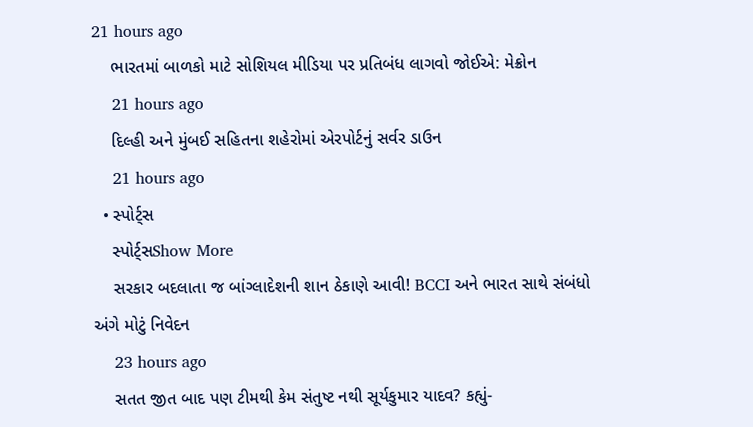21 hours ago
    ભારતમાં બાળકો માટે સોશિયલ મીડિયા પર પ્રતિબંધ લાગવો જોઈએ: મેક્રોન
    21 hours ago
    દિલ્હી અને મુંબઈ સહિતના શહેરોમાં એરપોર્ટનું સર્વર ડાઉન
    21 hours ago
  • સ્પોર્ટ્સ
    સ્પોર્ટ્સShow More
    સરકાર બદલાતા જ બાંગ્લાદેશની શાન ઠેકાણે આવી! BCCI અને ભારત સાથે સંબંધો અંગે મોટું નિવેદન
    23 hours ago
    સતત જીત બાદ પણ ટીમથી કેમ સંતુષ્ટ નથી સૂર્યકુમાર યાદવ? કહ્યું-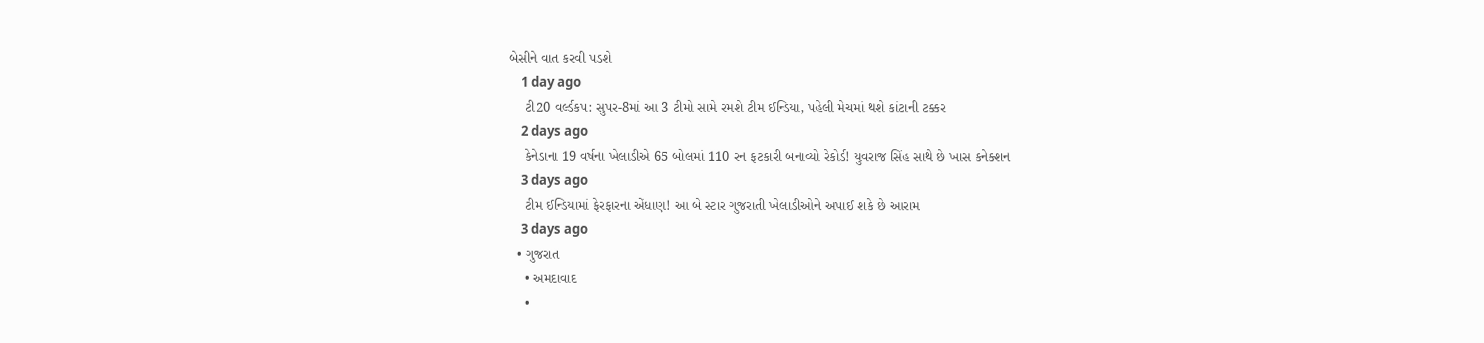બેસીને વાત કરવી પડશે
    1 day ago
    ટી20 વર્લ્ડકપ: સુપર-8માં આ 3 ટીમો સામે રમશે ટીમ ઈન્ડિયા, પહેલી મેચમાં થશે કાંટાની ટક્કર
    2 days ago
    કેનેડાના 19 વર્ષના ખેલાડીએ 65 બોલમાં 110 રન ફટકારી બનાવ્યો રેકોર્ડ! યુવરાજ સિંહ સાથે છે ખાસ કનેક્શન
    3 days ago
    ટીમ ઈન્ડિયામાં ફેરફારના એંધાણ! આ બે સ્ટાર ગુજરાતી ખેલાડીઓને અપાઈ શકે છે આરામ
    3 days ago
  • ગુજરાત
    • અમદાવાદ
    •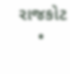રાજકોટ
    •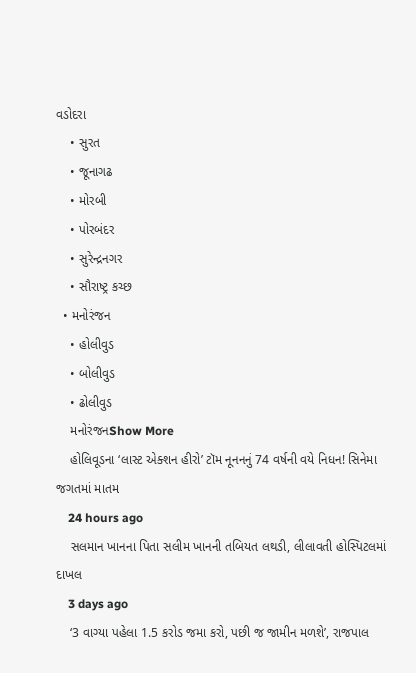વડોદરા
    • સુરત
    • જૂનાગઢ
    • મોરબી
    • પોરબંદર
    • સુરેન્દ્રનગર
    • સૌરાષ્ટ્ર કચ્છ
  • મનોરંજન
    • હોલીવુડ
    • બોલીવુડ
    • ઢોલીવુડ
    મનોરંજનShow More
    હોલિવૂડના ‘લાસ્ટ એક્શન હીરો’ ટૉમ નૂનનનું 74 વર્ષની વયે નિધન! સિનેમા જગતમાં માતમ
    24 hours ago
    સલમાન ખાનના પિતા સલીમ ખાનની તબિયત લથડી, લીલાવતી હોસ્પિટલમાં દાખલ
    3 days ago
    ‘3 વાગ્યા પહેલા 1.5 કરોડ જમા કરો, પછી જ જામીન મળશે’, રાજપાલ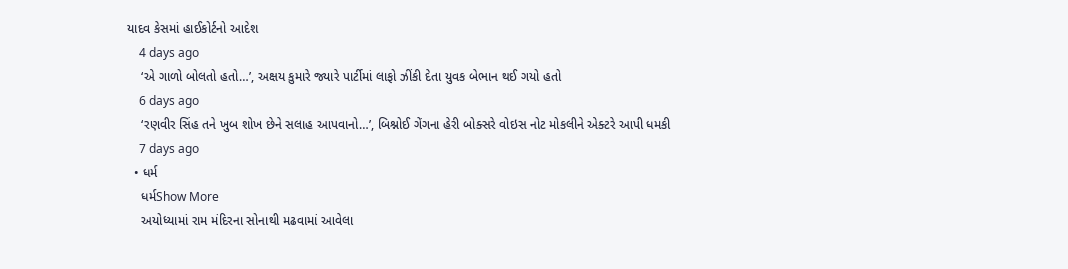યાદવ કેસમાં હાઈકોર્ટનો આદેશ
    4 days ago
    ‘એ ગાળો બોલતો હતો…’, અક્ષય કુમારે જ્યારે પાર્ટીમાં લાફો ઝીંકી દેતા યુવક બેભાન થઈ ગયો હતો
    6 days ago
    ‘રણવીર સિંહ તને ખુબ શોખ છેને સલાહ આપવાનો…’, બિશ્નોઈ ગેંગના હેરી બોક્સરે વોઇસ નોટ મોકલીને એક્ટરે આપી ધમકી
    7 days ago
  • ધર્મ
    ધર્મShow More
    અયોધ્યામાં રામ મંદિરના સોનાથી મઢવામાં આવેલા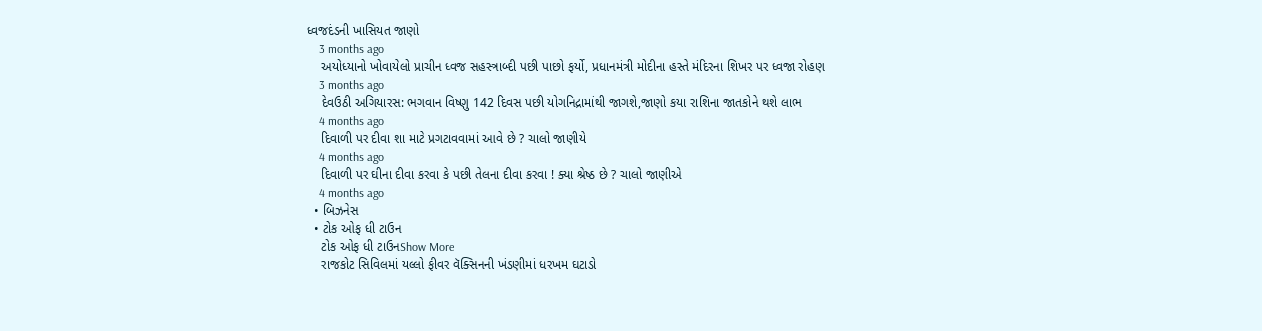ધ્વજદંડની ખાસિયત જાણો
    3 months ago
    અયોધ્યાનો ખોવાયેલો પ્રાચીન ધ્વજ સહસ્ત્રાબ્દી પછી પાછો ફર્યો, પ્રધાનમંત્રી મોદીના હસ્તે મંદિરના શિખર પર ધ્વજા રોહણ
    3 months ago
    દેવઉઠી અગિયારસ: ભગવાન વિષ્ણુ 142 દિવસ પછી યોગનિદ્રામાંથી જાગશે,જાણો કયા રાશિના જાતકોને થશે લાભ
    4 months ago
    દિવાળી પર દીવા શા માટે પ્રગટાવવામાં આવે છે ? ચાલો જાણીયે
    4 months ago
    દિવાળી પર ઘીના દીવા કરવા કે પછી તેલના દીવા કરવા ! ક્યા શ્રેષ્ઠ છે ? ચાલો જાણીએ
    4 months ago
  • બિઝનેસ
  • ટોક ઓફ ધી ટાઉન
    ટોક ઓફ ધી ટાઉનShow More
    રાજકોટ સિવિલમાં યલ્લો ફીવર વૅક્સિનની ખંડણીમાં ધરખમ ઘટાડો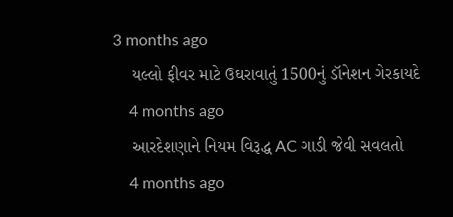3 months ago
    યલ્લો ફીવર માટે ઉઘરાવાતું 1500નું ડૉનેશન ગેરકાયદે
    4 months ago
    આરદેશણાને નિયમ વિરૂદ્ધ AC ગાડી જેવી સવલતો
    4 months ago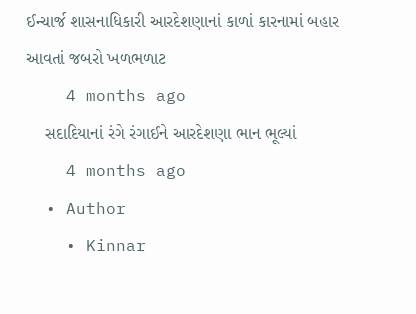ઈન્ચાર્જ શાસનાધિકારી આરદેશણાનાં કાળાં કારનામાં બહાર આવતાં જબરો ખળભળાટ
    4 months ago
    સદાદિયાનાં રંગે રંગાઈને આરદેશણા ભાન ભૂલ્યાં
    4 months ago
  • Author
    • Kinnar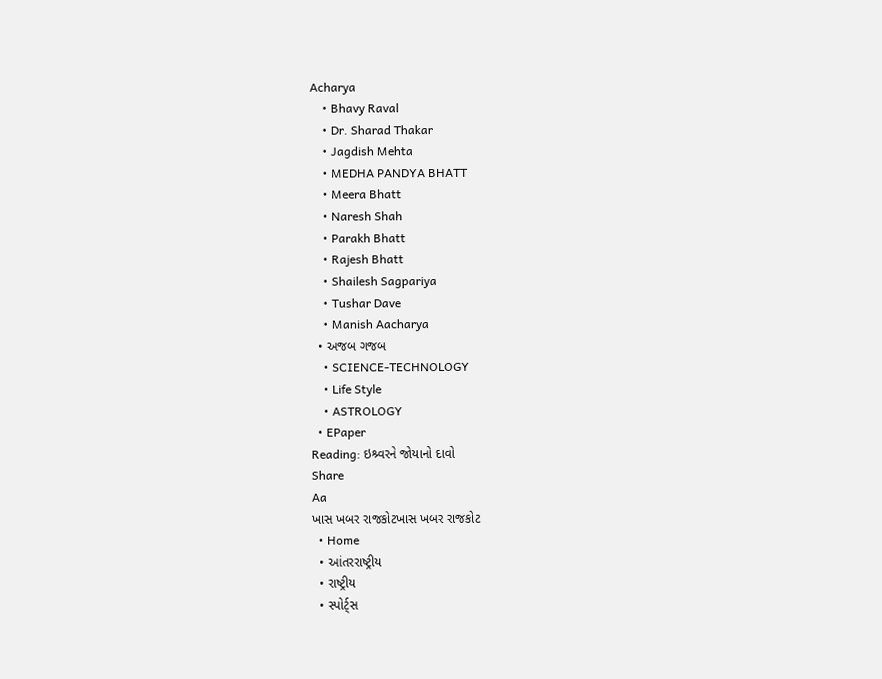Acharya
    • Bhavy Raval
    • Dr. Sharad Thakar
    • Jagdish Mehta
    • MEDHA PANDYA BHATT
    • Meera Bhatt
    • Naresh Shah
    • Parakh Bhatt
    • Rajesh Bhatt
    • Shailesh Sagpariya
    • Tushar Dave
    • Manish Aacharya
  • અજબ ગજબ
    • SCIENCE-TECHNOLOGY
    • Life Style
    • ASTROLOGY
  • EPaper
Reading: ઇશ્ર્વરને જોયાનો દાવો
Share
Aa
ખાસ ખબર રાજકોટખાસ ખબર રાજકોટ
  • Home
  • આંતરરાષ્ટ્રીય
  • રાષ્ટ્રીય
  • સ્પોર્ટ્સ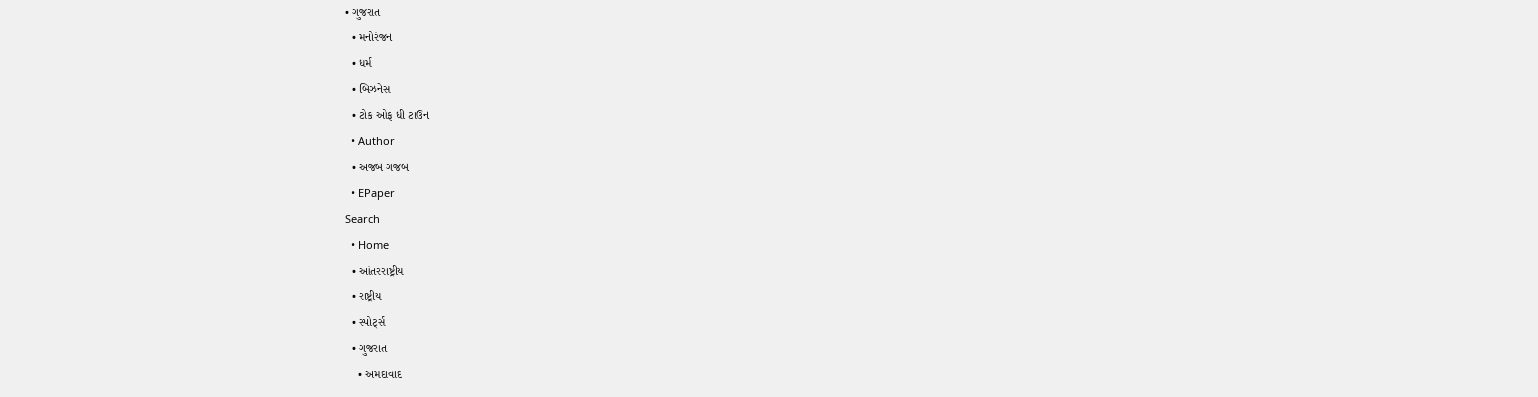• ગુજરાત
  • મનોરંજન
  • ધર્મ
  • બિઝનેસ
  • ટોક ઓફ ધી ટાઉન
  • Author
  • અજબ ગજબ
  • EPaper
Search
  • Home
  • આંતરરાષ્ટ્રીય
  • રાષ્ટ્રીય
  • સ્પોર્ટ્સ
  • ગુજરાત
    • અમદાવાદ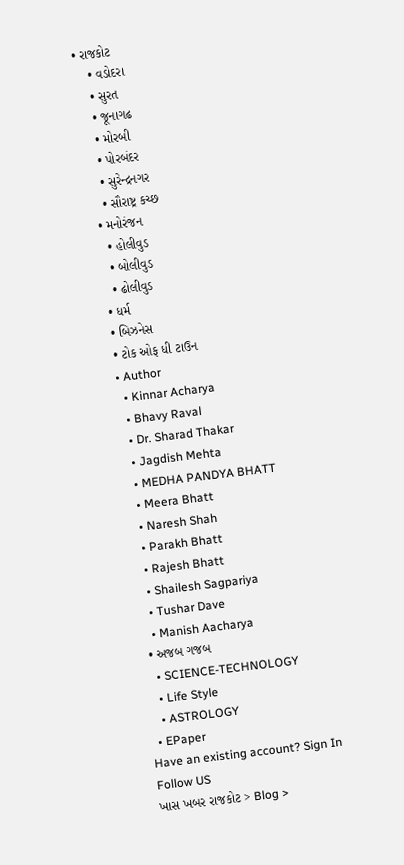• રાજકોટ
    • વડોદરા
    • સુરત
    • જૂનાગઢ
    • મોરબી
    • પોરબંદર
    • સુરેન્દ્રનગર
    • સૌરાષ્ટ્ર કચ્છ
  • મનોરંજન
    • હોલીવુડ
    • બોલીવુડ
    • ઢોલીવુડ
  • ધર્મ
  • બિઝનેસ
  • ટોક ઓફ ધી ટાઉન
  • Author
    • Kinnar Acharya
    • Bhavy Raval
    • Dr. Sharad Thakar
    • Jagdish Mehta
    • MEDHA PANDYA BHATT
    • Meera Bhatt
    • Naresh Shah
    • Parakh Bhatt
    • Rajesh Bhatt
    • Shailesh Sagpariya
    • Tushar Dave
    • Manish Aacharya
  • અજબ ગજબ
    • SCIENCE-TECHNOLOGY
    • Life Style
    • ASTROLOGY
  • EPaper
Have an existing account? Sign In
Follow US
ખાસ ખબર રાજકોટ > Blog >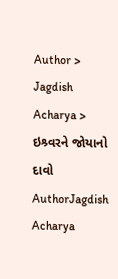Author > Jagdish Acharya > ઇશ્ર્વરને જોયાનો દાવો
AuthorJagdish Acharya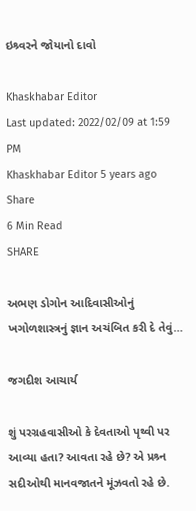ઇશ્ર્વરને જોયાનો દાવો

Khaskhabar Editor
Last updated: 2022/02/09 at 1:59 PM
Khaskhabar Editor 5 years ago
Share
6 Min Read
SHARE

અભણ ડોગોન આદિવાસીઓનું ખગોળશાસ્ત્રનું જ્ઞાન અચંબિત કરી દે તેવું…

જગદીશ આચાર્ય

શું પરગ્રહવાસીઓ કે દેવતાઓ પૃથ્વી પર આવ્યા હતા? આવતા રહે છે? એ પ્રશ્ર્ન સદીઓથી માનવજાતને મૂંઝવતો રહે છે.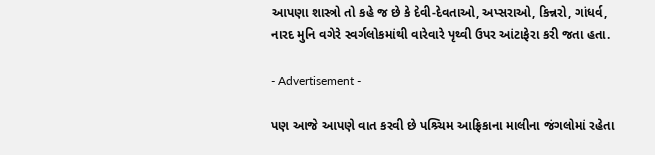આપણા શાસ્ત્રો તો કહે જ છે કે દેવી-દેવતાઓ, અપ્સરાઓ, કિન્નરો, ગાંધર્વ, નારદ મુનિ વગેરે સ્વર્ગલોકમાંથી વારેવારે પૃથ્વી ઉપર આંટાફેરા કરી જતા હતા.

- Advertisement -

પણ આજે આપણે વાત કરવી છે પશ્ર્ચિમ આફ્રિકાના માલીના જંગલોમાં રહેતા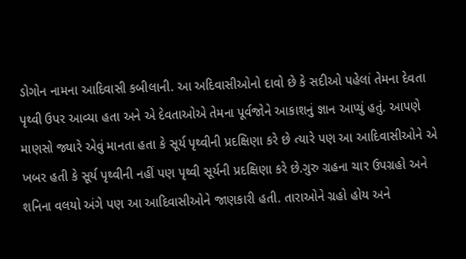ડોગોન નામના આદિવાસી કબીલાની. આ અદિવાસીઓનો દાવો છે કે સદીઓ પહેલાં તેમના દેવતા પૃથ્વી ઉપર આવ્યા હતા અને એ દેવતાઓએ તેમના પૂર્વજોને આકાશનું જ્ઞાન આપ્યું હતું. આપણે માણસો જ્યારે એવું માનતા હતા કે સૂર્ય પૃથ્વીની પ્રદક્ષિણા કરે છે ત્યારે પણ આ આદિવાસીઓને એ ખબર હતી કે સૂર્ય પૃથ્વીની નહીં પણ પૃથ્વી સૂર્યની પ્રદક્ષિણા કરે છે.ગુરુ ગ્રહના ચાર ઉપગ્રહો અને શનિના વલયો અંગે પણ આ આદિવાસીઓને જાણકારી હતી. તારાઓને ગ્રહો હોય અને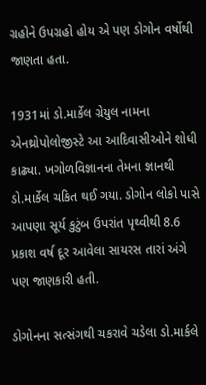ગ્રહોને ઉપગ્રહો હોય એ પણ ડોગોન વર્ષોથી જાણતા હતા.

1931માં ડો.માર્કેલ ગ્રેયુલ નામના એનથ્રોપોલોજીસ્ટે આ આદિવાસીઓને શોધી કાઢ્યા. ખગોળવિજ્ઞાનના તેમના જ્ઞાનથી ડો.માર્કેલ ચકિત થઈ ગયા. ડોગોન લોકો પાસે આપણા સૂર્ય કુટુંબ ઉપરાંત પૃથ્વીથી 8.6 પ્રકાશ વર્ષ દૂર આવેલા સાયરસ તારાં અંગે પણ જાણકારી હતી.

ડોગોનના સત્સંગથી ચકરાવે ચડેલા ડો.માર્કલે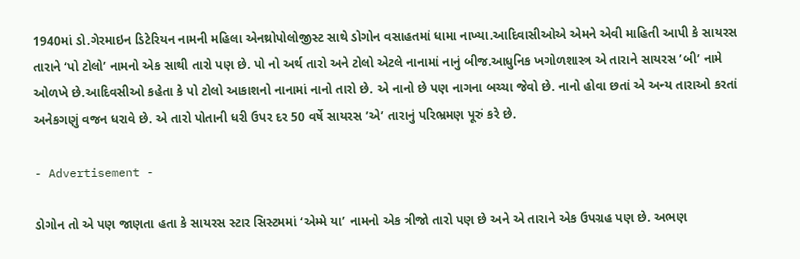1940માં ડો.ગેરમાઇન ડિટેરિયન નામની મહિલા એનથ્રોપોલોજીસ્ટ સાથે ડોગોન વસાહતમાં ધામા નાખ્યા.આદિવાસીઓએ એમને એવી માહિતી આપી કે સાયરસ તારાને ‘પો ટોલો’ નામનો એક સાથી તારો પણ છે. પો નો અર્થ તારો અને ટોલો એટલે નાનામાં નાનું બીજ.આધુનિક ખગોળશાસ્ત્ર એ તારાને સાયરસ ’બી’ નામે ઓળખે છે.આદિવસીઓ કહેતા કે પો ટોલો આકાશનો નાનામાં નાનો તારો છે. એ નાનો છે પણ નાગના બચ્ચા જેવો છે. નાનો હોવા છતાં એ અન્ય તારાઓ કરતાં અનેકગણું વજન ધરાવે છે. એ તારો પોતાની ધરી ઉપર દર 50 વર્ષે સાયરસ ’એ’ તારાનું પરિભ્રમણ પૂરું કરે છે.

- Advertisement -

ડોગોન તો એ પણ જાણતા હતા કે સાયરસ સ્ટાર સિસ્ટમમાં ‘એમ્મે યા’ નામનો એક ત્રીજો તારો પણ છે અને એ તારાને એક ઉપગ્રહ પણ છે. અભણ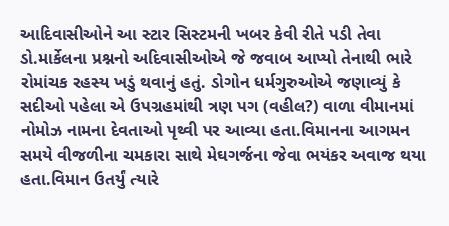આદિવાસીઓને આ સ્ટાર સિસ્ટમની ખબર કેવી રીતે પડી તેવા ડો.માર્કેલના પ્રશ્નનો અદિવાસીઓએ જે જવાબ આપ્યો તેનાથી ભારે રોમાંચક રહસ્ય ખડું થવાનું હતું. ડોગોન ધર્મગુરુઓએ જણાવ્યું કે સદીઓ પહેલા એ ઉપગ્રહમાંથી ત્રણ પગ (વહીલ?) વાળા વીમાનમાં નોમોઝ નામના દેવતાઓ પૃથ્વી પર આવ્યા હતા.વિમાનના આગમન સમયે વીજળીના ચમકારા સાથે મેઘગર્જના જેવા ભયંકર અવાજ થયા હતા.વિમાન ઉતર્યું ત્યારે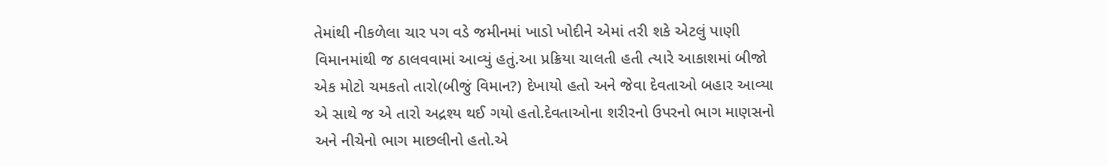તેમાંથી નીકળેલા ચાર પગ વડે જમીનમાં ખાડો ખોદીને એમાં તરી શકે એટલું પાણી વિમાનમાંથી જ ઠાલવવામાં આવ્યું હતું.આ પ્રક્રિયા ચાલતી હતી ત્યારે આકાશમાં બીજો એક મોટો ચમકતો તારો(બીજું વિમાન?) દેખાયો હતો અને જેવા દેવતાઓ બહાર આવ્યા એ સાથે જ એ તારો અદ્રશ્ય થઈ ગયો હતો.દેવતાઓના શરીરનો ઉપરનો ભાગ માણસનો અને નીચેનો ભાગ માછલીનો હતો.એ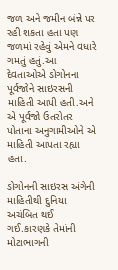જળ અને જમીન બંન્ને પર રહી શકતા હતા પણ જળમાં રહેવું એમને વધારે ગમતું હતું.આ દેવતાઓએ ડોગોનના પૂર્વજોને સાઇરસની માહિતી આપી હતી.અને એ પૂર્વજો ઉતરોતર પોતાના અનુગામીઓને એ માહિતી આપતા રહ્યા હતા.

ડોગોનની સાઇરસ અંગેની માહિતીથી દુનિયા અચંબિત થઈ ગઈ.કારણકે તેમાંની મોટાભાગની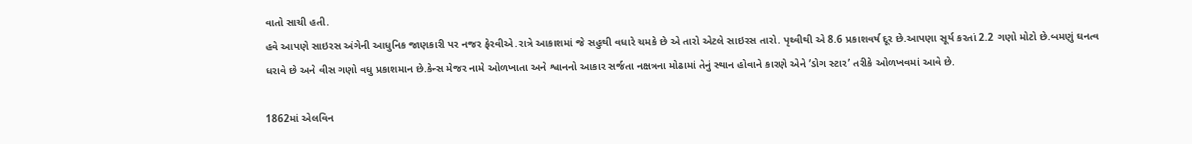વાતો સાચી હતી.
હવે આપણે સાઇરસ અંગેની આધુનિક જાણકારી પર નજર ફેરવીએ.રાત્રે આકાશમાં જે સહુથી વધારે ચમકે છે એ તારો એટલે સાઇરસ તારો. પૃથ્વીથી એ 8.6 પ્રકાશવર્ષ દૂર છે.આપણા સૂર્ય કરતાં 2.2 ગણો મોટો છે.બમણું ઘનત્વ ધરાવે છે અને વીસ ગણો વધુ પ્રકાશમાન છે.કેન્સ મેજર નામે ઓળખાતા અને શ્વાનનો આકાર સર્જતા નક્ષત્રના મોઢામાં તેનું સ્થાન હોવાને કારણે એને ’ડોગ સ્ટાર’ તરીકે ઓળખવમાં આવે છે.

1862માં એલવિન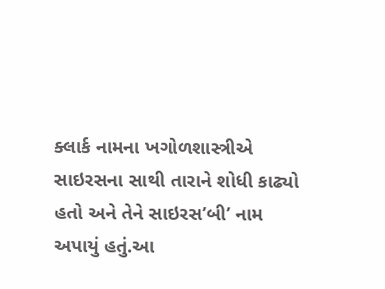ક્લાર્ક નામના ખગોળશાસ્ત્રીએ સાઇરસના સાથી તારાને શોધી કાઢ્યો હતો અને તેને સાઇરસ’બી’ નામ અપાયું હતું.આ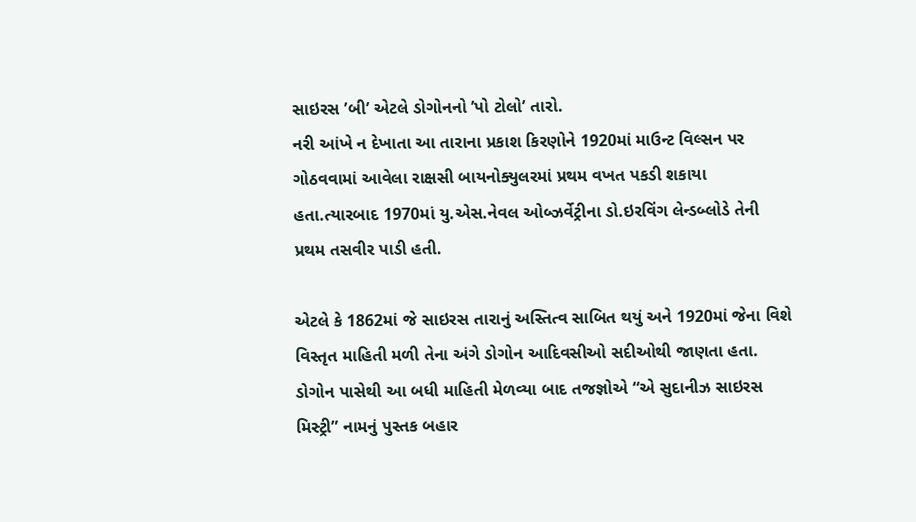સાઇરસ ’બી’ એટલે ડોગોનનો ’પો ટોલો’ તારો.
નરી આંખે ન દેખાતા આ તારાના પ્રકાશ કિરણોને 1920માં માઉન્ટ વિલ્સન પર ગોઠવવામાં આવેલા રાક્ષસી બાયનોક્યુલરમાં પ્રથમ વખત પકડી શકાયા હતા.ત્યારબાદ 1970માં યુ.એસ.નેવલ ઓબ્ઝર્વેટ્રીના ડો.ઇરવિંગ લેન્ડબ્લોડે તેની પ્રથમ તસવીર પાડી હતી.

એટલે કે 1862માં જે સાઇરસ તારાનું અસ્તિત્વ સાબિત થયું અને 1920માં જેના વિશે વિસ્તૃત માહિતી મળી તેના અંગે ડોગોન આદિવસીઓ સદીઓથી જાણતા હતા.
ડોગોન પાસેથી આ બધી માહિતી મેળવ્યા બાદ તજજ્ઞોએ “એ સુદાનીઝ સાઇરસ મિસ્ટ્રી” નામનું પુસ્તક બહાર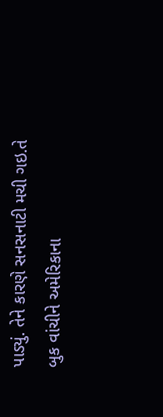પાડ્યું. તેને કારણે સનસનાટી મચી ગઇ.તે બુક વાંચીને અમેરિકાના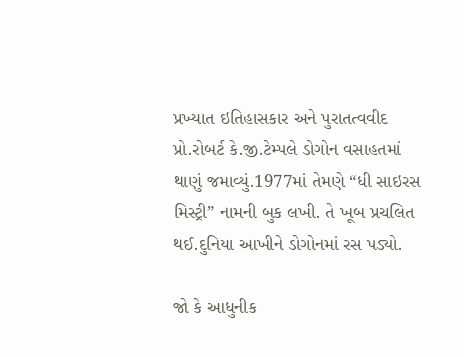પ્રખ્યાત ઇતિહાસકાર અને પુરાતત્વવીદ પ્રો.રોબર્ટ કે.જી.ટેમ્પલે ડોગોન વસાહતમાં થાણું જમાવ્યું.1977માં તેમણે “ધી સાઇરસ મિસ્ટ્રી” નામની બુક લખી. તે ખૂબ પ્રચલિત થઈ.દુનિયા આખીને ડોગોનમાં રસ પડ્યો.

જો કે આધુનીક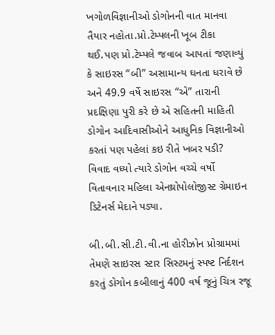ખગોળવિજ્ઞાનીઓ ડોગોનની વાત માનવા તૈયાર નહોતા.પ્રો.ટેમ્પલની ખૂબ ટીકા થઈ.પણ પ્રો.ટેમ્પલે જવાબ આપતાં જણાવ્યું કે સાઇરસ “બી” અસામાન્ય ઘનતા ધરાવે છે અને 49.9 વર્ષે સાઇરસ “એ” તારાની પ્રદક્ષિણા પુરી કરે છે એ સહિતની માહિતી ડોગોન આદિવાસીઓને આધુનિક વિજ્ઞાનીઓ કરતાં પણ પહેલાં કઇ રીતે ખબર પડી?
વિવાદ વધ્યો ત્યારે ડોગોન વચ્ચે વર્ષો વિતાવનાર મહિલા એનથ્રોપોલોજીસ્ટ ગ્રેમાઇન ડિટેનર્સ મેદાને પડ્યા.

બી.બી.સી.ટી.વી.ના હોરીઝોન પ્રોગ્રામમાં તેમણે સાઇરસ સ્ટાર સિસ્ટમનું સ્પષ્ટ નિર્દશન કરતું ડોગોન કબીલાનું 400 વર્ષ જૂનું ચિત્ર રજૂ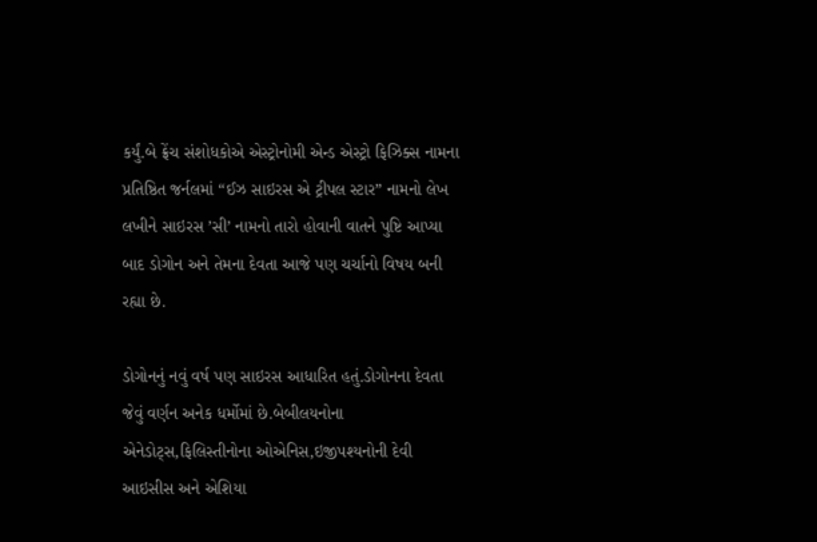કર્યું.બે ફ્રેંચ સંશોધકોએ એસ્ટ્રોનોમી એન્ડ એસ્ટ્રો ફિઝિક્સ નામના પ્રતિષ્ઠિત જર્નલમાં “ઈઝ સાઇરસ એ ટ્રીપલ સ્ટાર” નામનો લેખ લખીને સાઇરસ ’સી’ નામનો તારો હોવાની વાતને પુષ્ટિ આપ્યા બાદ ડોગોન અને તેમના દેવતા આજે પણ ચર્ચાનો વિષય બની રહ્યા છે.

ડોગોનનું નવું વર્ષ પણ સાઇરસ આધારિત હતું.ડોગોનના દેવતા જેવું વર્ણન અનેક ધર્મોમાં છે.બેબીલયનોના એનેડોટ્સ,ફિલિસ્તીનોના ઓએનિસ,ઇજીપશ્યનોની દેવી આઇસીસ અને એશિયા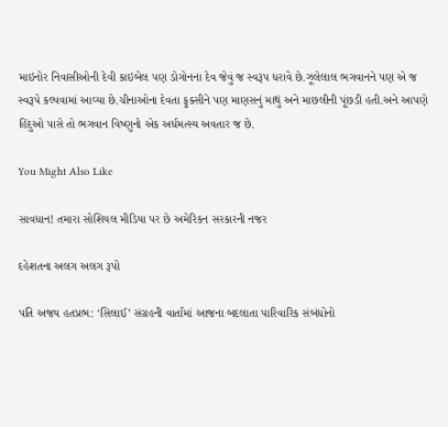માઇનોર નિવાસીઓની દેવી કાઇબેલ પણ ડોગોનના દેવ જેવું જ સ્વરૂપ ધરાવે છે.ઝૂલેલાલ ભગવાનને પણ એ જ સ્વરૂપે કલ્પવામાં આવ્યા છે.ચીનાઓના દેવતા ફુક્સીને પણ માણસનું માથું અને માછલીની પૂંછડી હતી.અને આપણે હિંદુઓ પાસે તો ભગવાન વિષ્ણુનો એક અર્ધમત્સ્ય અવતાર જ છે.

You Might Also Like

સાવધાન! તમારા સોશિયલ મીડિયા પર છે અમેરિકન સરકારની નજર

દહેશતના અલગ અલગ રૂપો

પતિ અજય હતપ્રભ: ‘સિલાઈ’ સંગ્રહની વાર્તામાં આજના બદલાતા પારિવારિક સંબંધોનો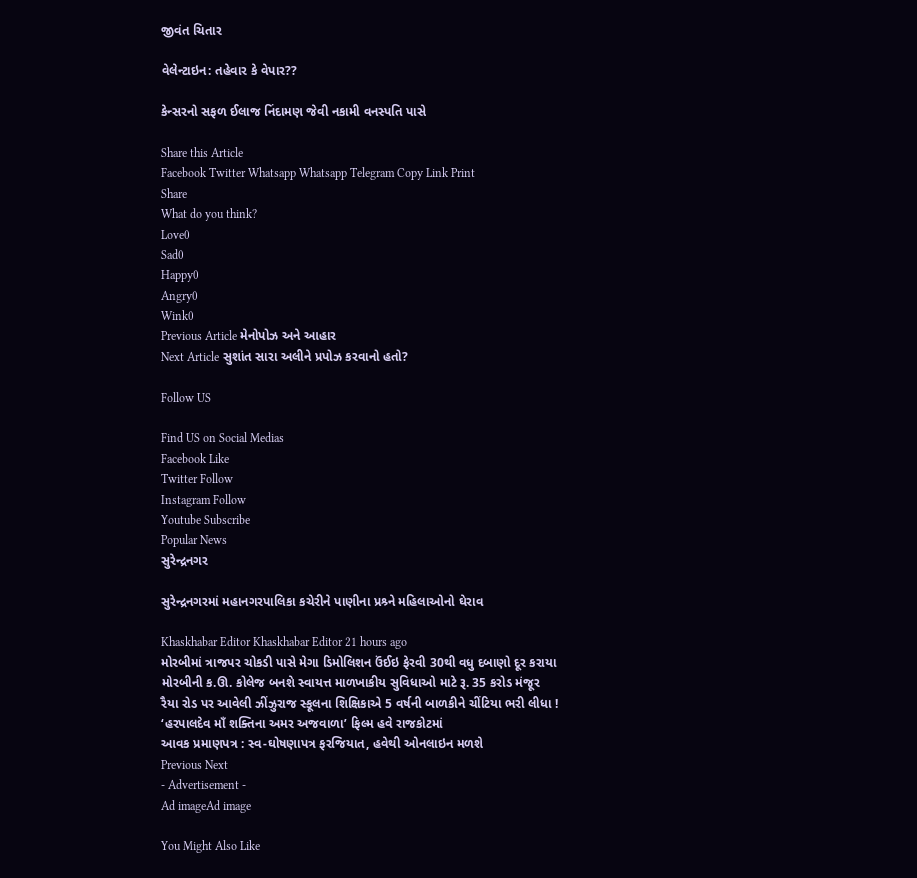જીવંત ચિતાર

વેલેન્ટાઇન: તહેવાર કે વેપાર??

કેન્સરનો સફળ ઈલાજ નિંદામણ જેવી નકામી વનસ્પતિ પાસે

Share this Article
Facebook Twitter Whatsapp Whatsapp Telegram Copy Link Print
Share
What do you think?
Love0
Sad0
Happy0
Angry0
Wink0
Previous Article મેનોપોઝ અને આહાર
Next Article સુશાંત સારા અલીને પ્રપોઝ કરવાનો હતો?

Follow US

Find US on Social Medias
Facebook Like
Twitter Follow
Instagram Follow
Youtube Subscribe
Popular News
સુરેન્દ્રનગર

સુરેન્દ્રનગરમાં મહાનગરપાલિકા કચેરીને પાણીના પ્રશ્ર્ને મહિલાઓનો ઘેરાવ

Khaskhabar Editor Khaskhabar Editor 21 hours ago
મોરબીમાં ત્રાજપર ચોકડી પાસે મેગા ડિમોલિશન ઉંઈઇ ફેરવી 30થી વધુ દબાણો દૂર કરાયા
મોરબીની ક.ઊ. કોલેજ બનશે સ્વાયત્ત માળખાકીય સુવિધાઓ માટે રૂ. 35 કરોડ મંજૂર
રૈયા રોડ પર આવેલી ઝીંઝુરાજ સ્કૂલના શિક્ષિકાએ 5 વર્ષની બાળકીને ચીંટિયા ભરી લીધા !
‘હરપાલદેવ માઁ શક્તિના અમર અજવાળા’ ફિલ્મ હવે રાજકોટમાં
આવક પ્રમાણપત્ર : સ્વ-ઘોષણાપત્ર ફરજિયાત, હવેથી ઓનલાઇન મળશે
Previous Next
- Advertisement -
Ad imageAd image

You Might Also Like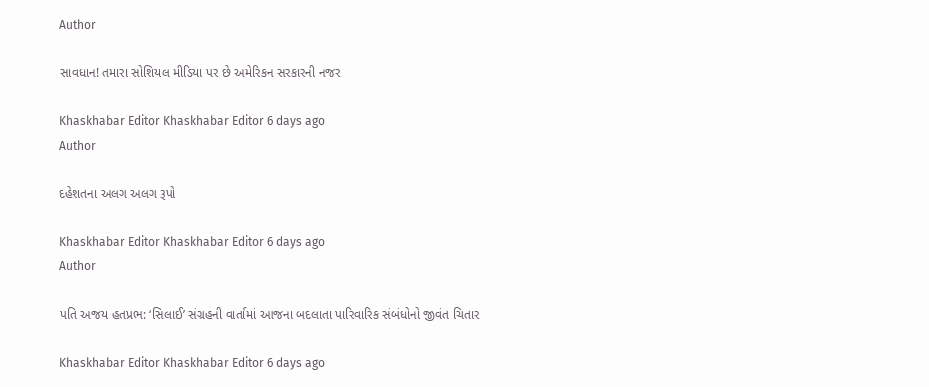Author

સાવધાન! તમારા સોશિયલ મીડિયા પર છે અમેરિકન સરકારની નજર

Khaskhabar Editor Khaskhabar Editor 6 days ago
Author

દહેશતના અલગ અલગ રૂપો

Khaskhabar Editor Khaskhabar Editor 6 days ago
Author

પતિ અજય હતપ્રભ: ‘સિલાઈ’ સંગ્રહની વાર્તામાં આજના બદલાતા પારિવારિક સંબંધોનો જીવંત ચિતાર

Khaskhabar Editor Khaskhabar Editor 6 days ago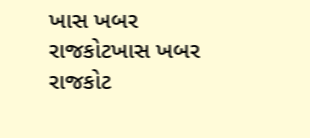ખાસ ખબર રાજકોટખાસ ખબર રાજકોટ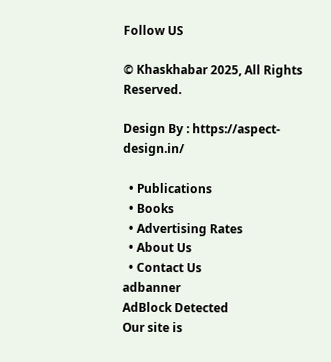Follow US

© Khaskhabar 2025, All Rights Reserved.

Design By : https://aspect-design.in/

  • Publications
  • Books
  • Advertising Rates
  • About Us
  • Contact Us
adbanner
AdBlock Detected
Our site is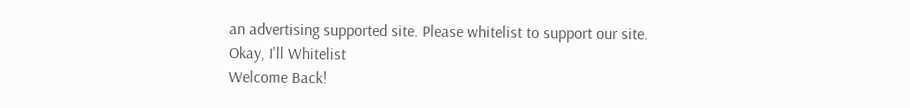an advertising supported site. Please whitelist to support our site.
Okay, I'll Whitelist
Welcome Back!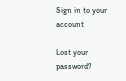Sign in to your account

Lost your password?